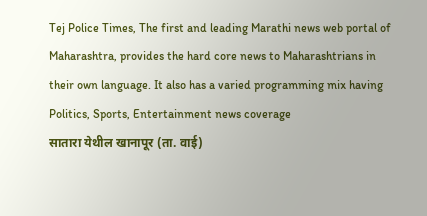Tej Police Times, The first and leading Marathi news web portal of Maharashtra, provides the hard core news to Maharashtrians in their own language. It also has a varied programming mix having Politics, Sports, Entertainment news coverage
सातारा येथील खानापूर (ता. वाई)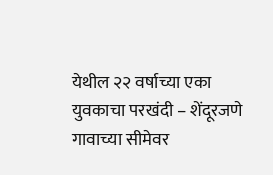येथील २२ वर्षाच्या एका युवकाचा परखंदी – शेंदूरजणे गावाच्या सीमेवर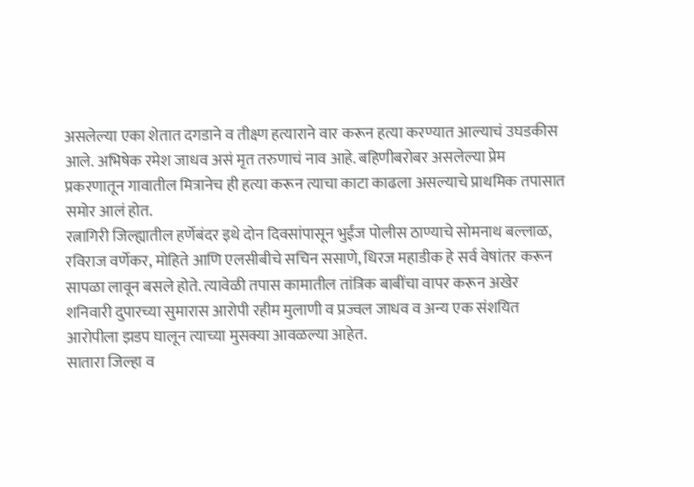असलेल्या एका शेतात दगडाने व तीक्ष्ण हत्याराने वार करून हत्या करण्यात आल्याचं उघडकीस आले. अभिषेक रमेश जाधव असं मृत तरुणाचं नाव आहे. बहिणीबरोबर असलेल्या प्रेम प्रकरणातून गावातील मित्रानेच ही हत्या करून त्याचा काटा काढला असल्याचे प्राथमिक तपासात समोर आलं होत.
रत्नागिरी जिल्ह्यातील हर्णेबंदर इथे दोन दिवसांपासून भुईंज पोलीस ठाण्याचे सोमनाथ बल्लाळ, रविराज वर्णेकर, मोहिते आणि एलसीबीचे सचिन ससाणे, धिरज महाडीक हे सर्व वेषांतर करून सापळा लावून बसले होते. त्यावेळी तपास कामातील तांत्रिक बाबींचा वापर करून अखेर शनिवारी दुपारच्या सुमारास आरोपी रहीम मुलाणी व प्रज्वल जाधव व अन्य एक संशयित आरोपीला झडप घालून त्याच्या मुसक्या आवळल्या आहेत.
सातारा जिल्हा व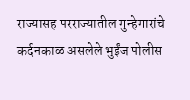राज्यासह परराज्यातील गुन्हेगारांचे कर्दनकाळ असलेले भुईंज पोलीस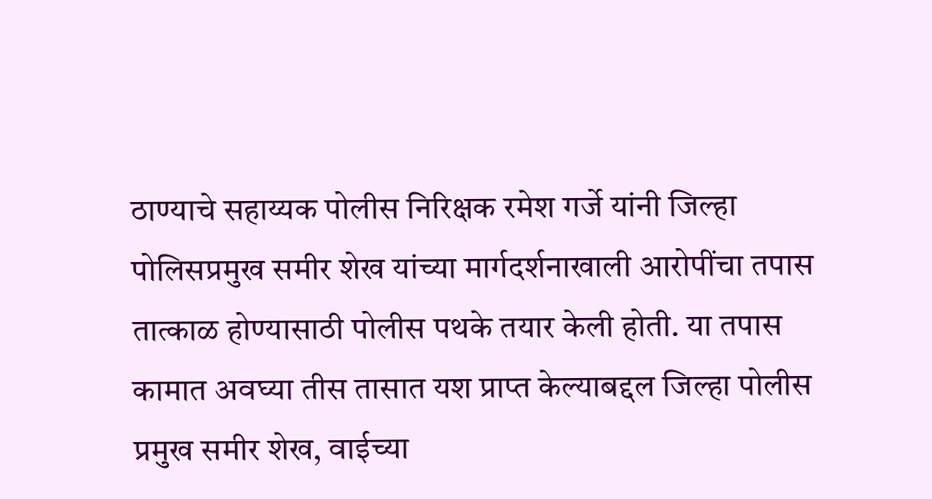ठाण्याचे सहाय्यक पोलीस निरिक्षक रमेश गर्जे यांनी जिल्हा पोलिसप्रमुख समीर शेख यांच्या मार्गदर्शनाखाली आरोपींचा तपास तात्काळ होण्यासाठी पोलीस पथके तयार केली होती. या तपास कामात अवघ्या तीस तासात यश प्राप्त केल्याबद्दल जिल्हा पोलीस प्रमुख समीर शेख, वाईच्या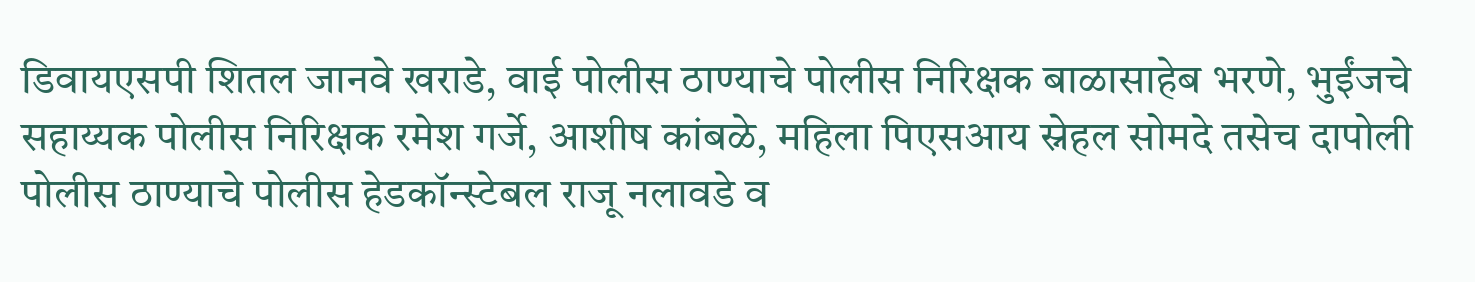डिवायएसपी शितल जानवे खराडे, वाई पोलीस ठाण्याचे पोलीस निरिक्षक बाळासाहेब भरणे, भुईंजचे सहाय्यक पोलीस निरिक्षक रमेश गर्जे, आशीष कांबळे, महिला पिएसआय स्नेहल सोमदे तसेच दापोली पोलीस ठाण्याचे पोलीस हेडकॉन्स्टेबल राजू नलावडे व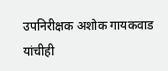उपनिरीक्षक अशोक गायकवाड यांचीही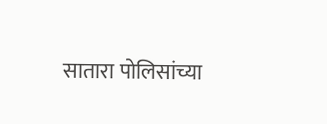सातारा पोलिसांच्या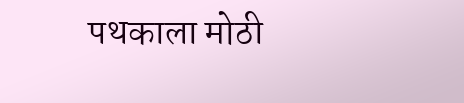पथकाला मोठी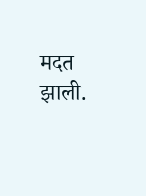मदत झाली.